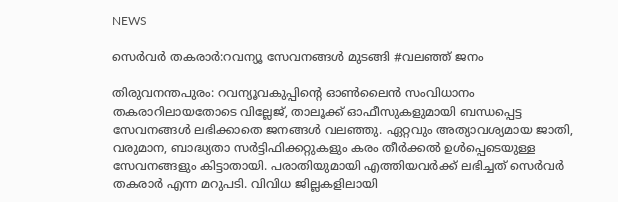NEWS

സെർവർ തകരാർ:റവന്യൂ സേവനങ്ങൾ മുടങ്ങി #വലഞ്ഞ് ജനം

തിരുവനന്തപുരം: റവന്യൂവകുപ്പിന്റെ ഓൺലൈൻ സംവിധാനം തകരാറിലായതോടെ വില്ലേജ്, താലൂക്ക് ഓഫീസുകളുമായി ബന്ധപ്പെട്ട സേവനങ്ങൾ ലഭിക്കാതെ ജനങ്ങൾ വലഞ്ഞു. ഏറ്റവും അത്യാവശ്യമായ ജാതി, വരുമാന, ബാദ്ധ്യതാ സർട്ടിഫിക്കറ്റുകളും കരം തീർക്കൽ ഉൾപ്പെടെയുള്ള സേവനങ്ങളും കിട്ടാതായി. പരാതിയുമായി എത്തിയവർക്ക് ലഭിച്ചത് സെർവർ തകരാർ എന്ന മറുപടി. വിവിധ ജില്ലകളിലായി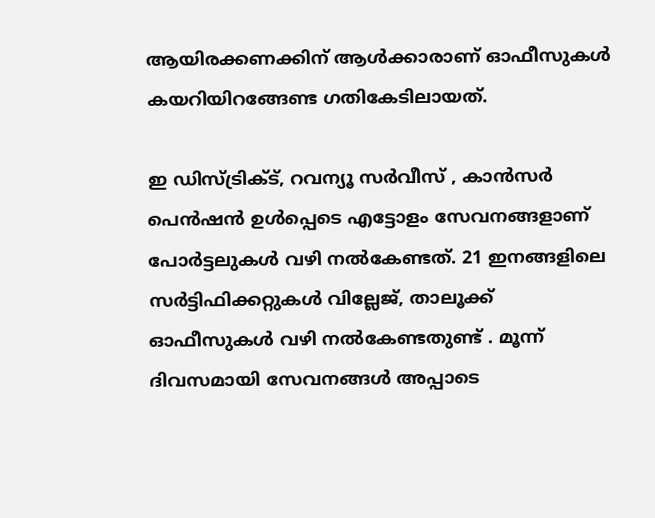ആയിരക്കണക്കിന് ആൾക്കാരാണ് ഓഫീസുകൾ കയറിയിറങ്ങേണ്ട ഗതികേടിലായത്.

ഇ ഡിസ്ട്രിക്ട്, റവന്യൂ സർവീസ് , കാൻസർ പെൻഷൻ ഉൾപ്പെടെ എട്ടോളം സേവനങ്ങളാണ് പോർട്ടലുകൾ വഴി നൽകേണ്ടത്. 21 ഇനങ്ങളിലെ സർട്ടിഫിക്കറ്റുകൾ വില്ലേജ്, താലൂക്ക് ഓഫീസുകൾ വഴി നൽകേണ്ടതുണ്ട് . മൂന്ന് ദിവസമായി സേവനങ്ങൾ അപ്പാടെ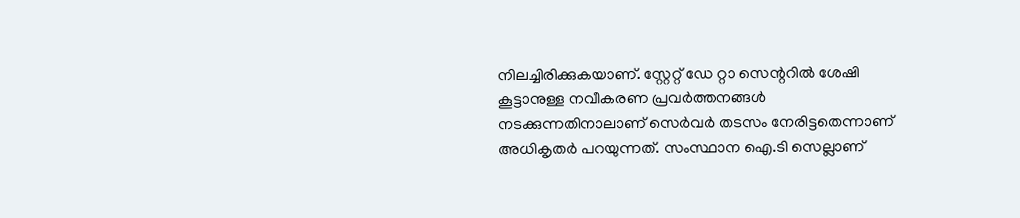നിലച്ചിരിക്കുകയാണ്. സ്റ്റേറ്റ് ഡേ റ്റാ സെന്ററിൽ ശേഷി കൂട്ടാനുള്ള നവീകരണ പ്രവർത്തനങ്ങൾ നടക്കുന്നതിനാലാണ് സെർവർ തടസം നേരിട്ടതെന്നാണ് അധികൃതർ പറയുന്നത്. സംസ്ഥാന ഐ.ടി സെല്ലാണ്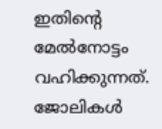ഇതിന്റെ മേൽനോട്ടം വഹിക്കുന്നത്. ജോലികൾ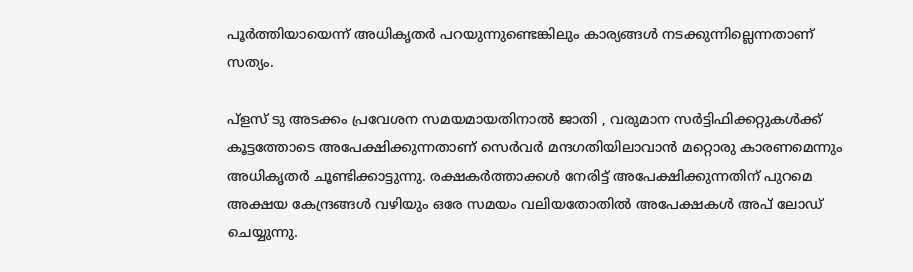പൂർത്തിയായെന്ന് അധികൃതർ പറയുന്നുണ്ടെങ്കിലും കാര്യങ്ങൾ നടക്കുന്നില്ലെന്നതാണ് സത്യം.

പ്ളസ് ടു അടക്കം പ്രവേശന സമയമായതിനാൽ ജാതി , വരുമാന സർട്ടിഫിക്കറ്റുകൾക്ക് കൂട്ടത്തോടെ അപേക്ഷിക്കുന്നതാണ് സെർവർ മന്ദഗതിയിലാവാൻ മറ്റൊരു കാരണമെന്നും അധികൃതർ ചൂണ്ടിക്കാട്ടുന്നു. രക്ഷകർത്താക്കൾ നേരിട്ട് അപേക്ഷിക്കുന്നതിന് പുറമെ അക്ഷയ കേന്ദ്രങ്ങൾ വഴിയും ഒരേ സമയം വലിയതോതിൽ അപേക്ഷകൾ അപ് ലോഡ് ചെയ്യുന്നു.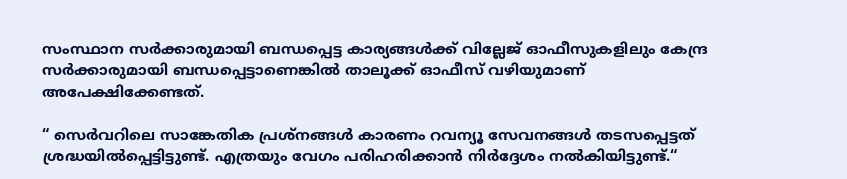സംസ്ഥാന സർക്കാരുമായി ബന്ധപ്പെട്ട കാര്യങ്ങൾക്ക് വില്ലേജ് ഓഫീസുകളിലും കേന്ദ്ര സർക്കാരുമായി ബന്ധപ്പെട്ടാണെങ്കിൽ താലൂക്ക് ഓഫീസ് വഴിയുമാണ് അപേക്ഷിക്കേണ്ടത്.

“ സെർവറിലെ സാങ്കേതിക പ്രശ്നങ്ങൾ കാരണം റവന്യൂ സേവനങ്ങൾ തടസപ്പെട്ടത് ശ്രദ്ധയിൽപ്പെട്ടിട്ടുണ്ട്. എത്രയും വേഗം പരിഹരിക്കാൻ നിർദ്ദേശം നൽകിയിട്ടുണ്ട്.“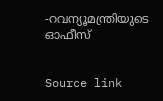-റവന്യൂമന്ത്രിയുടെ ഓഫീസ്


Source link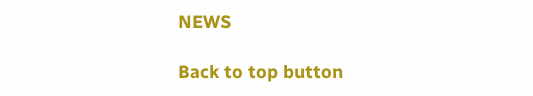NEWS

Back to top button